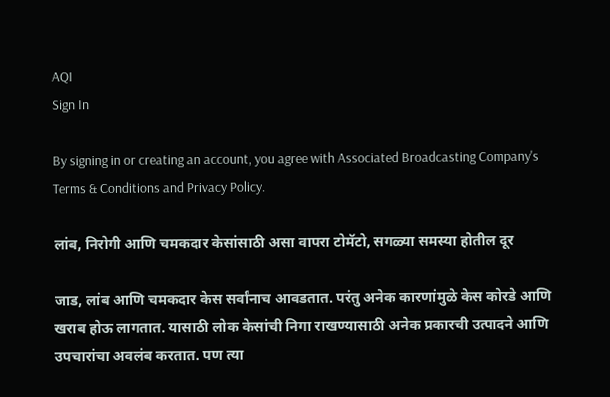AQI
Sign In

By signing in or creating an account, you agree with Associated Broadcasting Company's Terms & Conditions and Privacy Policy.

लांब, निरोगी आणि चमकदार केसांसाठी असा वापरा टोमॅटो, सगळ्या समस्या होतील दूर

जाड, लांब आणि चमकदार केस सर्वांनाच आवडतात. परंतु अनेक कारणांमुळे केस कोरडे आणि खराब होऊ लागतात. यासाठी लोक केसांची निगा राखण्यासाठी अनेक प्रकारची उत्पादने आणि उपचारांचा अवलंब करतात. पण त्या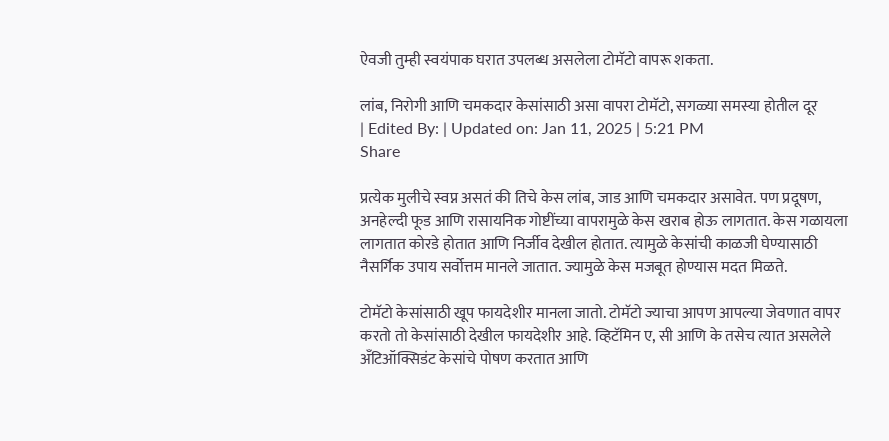ऐवजी तुम्ही स्वयंपाक घरात उपलब्ध असलेला टोमॅटो वापरू शकता.

लांब, निरोगी आणि चमकदार केसांसाठी असा वापरा टोमॅटो, सगळ्या समस्या होतील दूर
| Edited By: | Updated on: Jan 11, 2025 | 5:21 PM
Share

प्रत्येक मुलीचे स्वप्न असतं की तिचे केस लांब, जाड आणि चमकदार असावेत. पण प्रदूषण, अनहेल्दी फूड आणि रासायनिक गोष्टींच्या वापरामुळे केस खराब होऊ लागतात. केस गळायला लागतात कोरडे होतात आणि निर्जीव देखील होतात. त्यामुळे केसांची काळजी घेण्यासाठी नैसर्गिक उपाय सर्वोत्तम मानले जातात. ज्यामुळे केस मजबूत होण्यास मदत मिळते.

टोमॅटो केसांसाठी खूप फायदेशीर मानला जातो. टोमॅटो ज्याचा आपण आपल्या जेवणात वापर करतो तो केसांसाठी देखील फायदेशीर आहे. व्हिटॅमिन ए, सी आणि के तसेच त्यात असलेले अँटिऑक्सिडंट केसांचे पोषण करतात आणि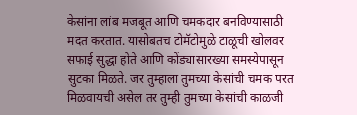केसांना लांब मजबूत आणि चमकदार बनविण्यासाठी मदत करतात. यासोबतच टोमॅटोमुळे टाळूची खोलवर सफाई सुद्धा होते आणि कोंड्यासारख्या समस्येपासून सुटका मिळते. जर तुम्हाला तुमच्या केसांची चमक परत मिळवायची असेल तर तुम्ही तुमच्या केसांची काळजी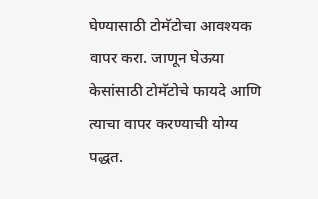घेण्यासाठी टोमॅटोचा आवश्यक वापर करा. जाणून घेऊया केसांसाठी टोमॅटोचे फायदे आणि त्याचा वापर करण्याची योग्य पद्धत.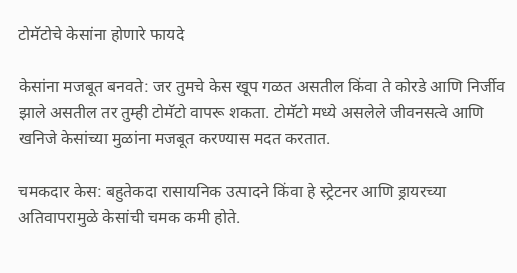टोमॅटोचे केसांना होणारे फायदे

केसांना मजबूत बनवते: जर तुमचे केस खूप गळत असतील किंवा ते कोरडे आणि निर्जीव झाले असतील तर तुम्ही टोमॅटो वापरू शकता. टोमॅटो मध्ये असलेले जीवनसत्वे आणि खनिजे केसांच्या मुळांना मजबूत करण्यास मदत करतात.

चमकदार केस: बहुतेकदा रासायनिक उत्पादने किंवा हे स्ट्रेटनर आणि ड्रायरच्या अतिवापरामुळे केसांची चमक कमी होते.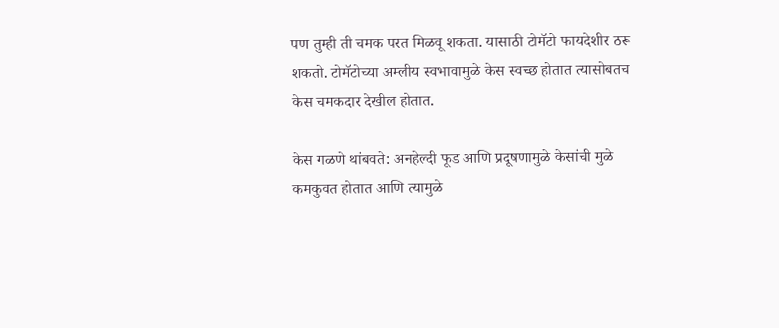पण तुम्ही ती चमक परत मिळवू शकता. यासाठी टोमॅटो फायदेशीर ठरू शकतो. टोमॅटोच्या अम्लीय स्वभावामुळे केस स्वच्छ होतात त्यासोबतच केस चमकदार देखील होतात.

केस गळणे थांबवते: अनहेल्दी फूड आणि प्रदूषणामुळे केसांची मुळे कमकुवत होतात आणि त्यामुळे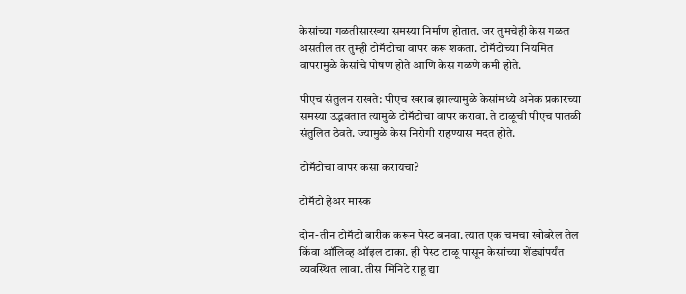केसांच्या गळतीसारख्या समस्या निर्माण होतात. जर तुमचेही केस गळत असतील तर तुम्ही टोमॅटोचा वापर करू शकता. टोमॅटोच्या नियमित वापरामुळे केसांचे पोषण होते आणि केस गळणे कमी होते.

पीएच संतुलन राखते: पीएच खराब झाल्यामुळे केसांमध्ये अनेक प्रकारच्या समस्या उद्भवतात त्यामुळे टोमॅटोचा वापर करावा. ते टाळूची पीएच पातळी संतुलित ठेवते. ज्यामुळे केस निरोगी राहण्यास मदत होते.

टोमॅटोचा वापर कसा करायचा?

टोमॅटो हेअर मास्क

दोन-तीन टोमॅटो बारीक करून पेस्ट बनवा. त्यात एक चमचा खोबरेल तेल किंवा ऑलिव्ह ऑइल टाका. ही पेस्ट टाळू पासून केसांच्या शेंड्यांपर्यंत व्यवस्थित लावा. तीस मिनिटे राहू द्या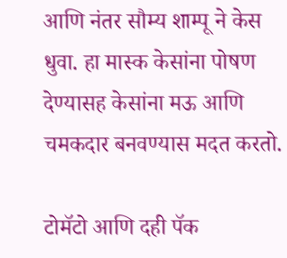आणि नंतर सौम्य शाम्पू ने केस धुवा. हा मास्क केसांना पोषण देण्यासह केसांना मऊ आणि चमकदार बनवण्यास मदत करतो.

टोमॅटो आणि दही पॅक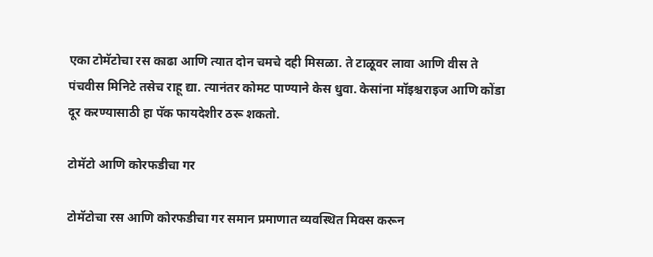एका टोमॅटोचा रस काढा आणि त्यात दोन चमचे दही मिसळा. ते टाळूवर लावा आणि वीस ते पंचवीस मिनिटे तसेच राहू द्या. त्यानंतर कोमट पाण्याने केस धुवा. केसांना मॉइश्चराइज आणि कोंडा दूर करण्यासाठी हा पॅक फायदेशीर ठरू शकतो.

टोमॅटो आणि कोरफडीचा गर

टोमॅटोचा रस आणि कोरफडीचा गर समान प्रमाणात व्यवस्थित मिक्स करून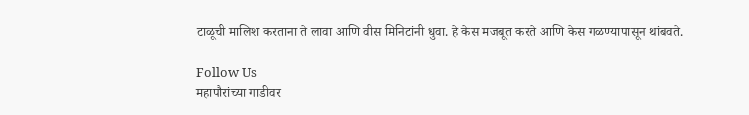टाळूची मालिश करताना ते लावा आणि वीस मिनिटांनी धुवा. हे केस मजबूत करते आणि केस गळण्यापासून थांबवते.

Follow Us
महापौरांच्या गाडीवर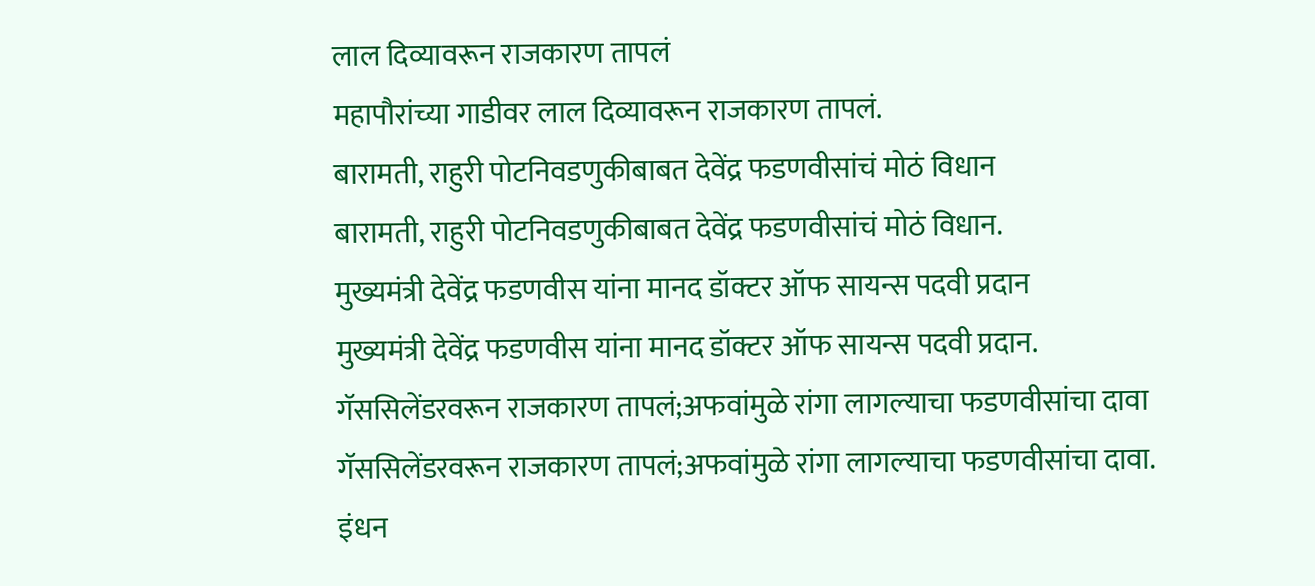लाल दिव्यावरून राजकारण तापलं
महापौरांच्या गाडीवर लाल दिव्यावरून राजकारण तापलं.
बारामती, राहुरी पोटनिवडणुकीबाबत देवेंद्र फडणवीसांचं मोठं विधान
बारामती, राहुरी पोटनिवडणुकीबाबत देवेंद्र फडणवीसांचं मोठं विधान.
मुख्यमंत्री देवेंद्र फडणवीस यांना मानद डॉक्टर ऑफ सायन्स पदवी प्रदान
मुख्यमंत्री देवेंद्र फडणवीस यांना मानद डॉक्टर ऑफ सायन्स पदवी प्रदान.
गॅससिलेंडरवरून राजकारण तापलं;अफवांमुळे रांगा लागल्याचा फडणवीसांचा दावा
गॅससिलेंडरवरून राजकारण तापलं;अफवांमुळे रांगा लागल्याचा फडणवीसांचा दावा.
इंधन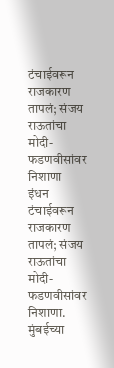टंचाईवरून राजकारण तापलं; संजय राऊतांचा मोदी-फडणवीसांवर निशाणा
इंधन टंचाईवरून राजकारण तापलं; संजय राऊतांचा मोदी-फडणवीसांवर निशाणा.
मुंबईच्या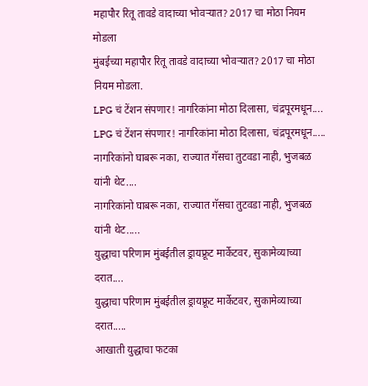महापौर रितू तावडे वादाच्या भोवऱ्यात? 2017 चा मोठा नियम मोडला
मुंबईच्या महापौर रितू तावडे वादाच्या भोवऱ्यात? 2017 चा मोठा नियम मोडला.
LPG चं टेंशन संपणार! नागरिकांना मोठा दिलासा, चंद्रपूरमधून....
LPG चं टेंशन संपणार! नागरिकांना मोठा दिलासा, चंद्रपूरमधून.....
नागरिकांनो घाबरू नका, राज्यात गॅसचा तुटवडा नाही, भुजबळ यांनी थेट....
नागरिकांनो घाबरू नका, राज्यात गॅसचा तुटवडा नाही, भुजबळ यांनी थेट.....
युद्धाचा परिणाम मुंबईतील ड्रायफ्रूट मार्केटवर, सुकामेव्याच्या दरात....
युद्धाचा परिणाम मुंबईतील ड्रायफ्रूट मार्केटवर, सुकामेव्याच्या दरात.....
आखाती युद्धाचा फटका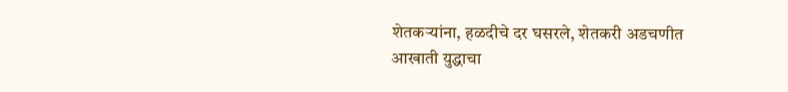शेतकऱ्यांना, हळदीचे दर घसरले, शेतकरी अडचणीत
आखाती युद्धाचा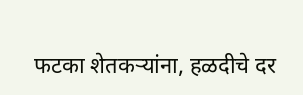फटका शेतकऱ्यांना, हळदीचे दर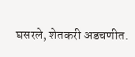घसरले, शेतकरी अडचणीत.